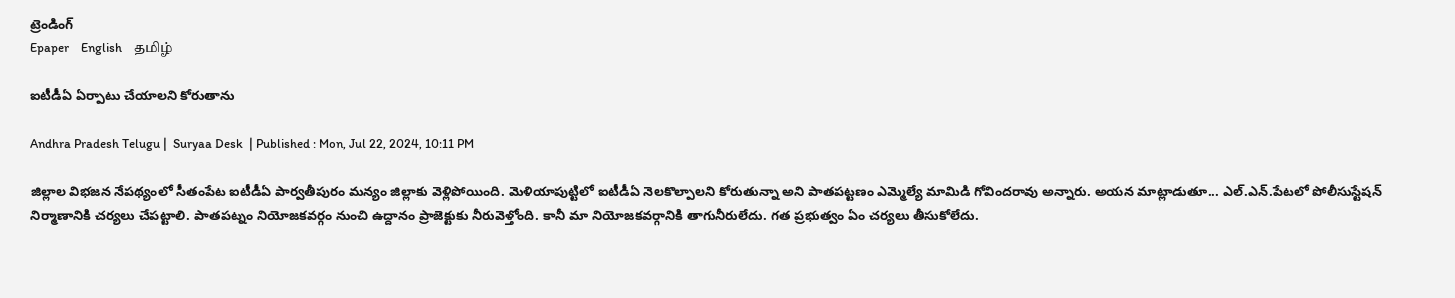ట్రెండింగ్
Epaper    English    தமிழ்

ఐటీడీఏ ఏర్పాటు చేయాలని కోరుతాను

Andhra Pradesh Telugu |  Suryaa Desk  | Published : Mon, Jul 22, 2024, 10:11 PM

జిల్లాల విభజన నేపథ్యంలో సీతంపేట ఐటీడీఏ పార్వతీపురం మన్యం జిల్లాకు వెళ్లిపోయింది. మెళియాపుట్టిలో ఐటీడీఏ నెలకొల్పాలని కోరుతున్నా అని పాతపట్టణం ఎమ్మెల్యే మామిడి గోవిందరావు అన్నారు. అయన మాట్లాడుతూ... ఎల్‌.ఎన్‌.పేటలో పోలీసుస్టేషన్‌ నిర్మాణానికి చర్యలు చేపట్టాలి. పాతపట్నం నియోజకవర్గం నుంచి ఉద్దానం ప్రాజెక్టుకు నీరువెళ్తోంది. కానీ మా నియోజకవర్గానికి తాగునీరులేదు. గత ప్రభుత్వం ఏం చర్యలు తీసుకోలేదు.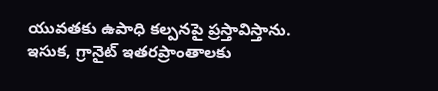యువతకు ఉపాధి కల్పనపై ప్రస్తావిస్తాను. ఇసుక, గ్రానైట్‌ ఇతరప్రాంతాలకు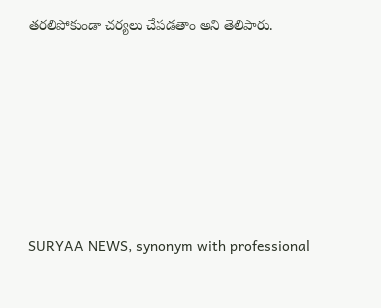తరలిపోకుండా చర్యలు చేపడతాం అని తెలిపారు.






SURYAA NEWS, synonym with professional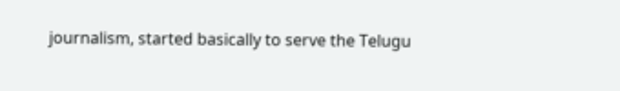journalism, started basically to serve the Telugu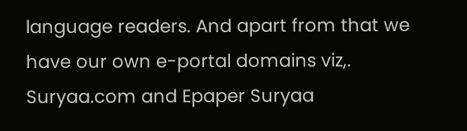language readers. And apart from that we have our own e-portal domains viz,. Suryaa.com and Epaper Suryaa